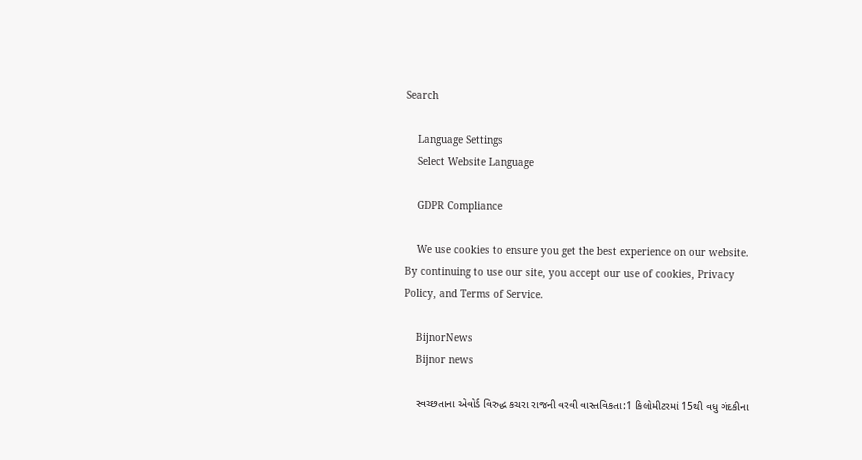Search

    Language Settings
    Select Website Language

    GDPR Compliance

    We use cookies to ensure you get the best experience on our website. By continuing to use our site, you accept our use of cookies, Privacy Policy, and Terms of Service.

    BijnorNews
    Bijnor news

    સ્વચ્છતાના એવોર્ડ વિરુદ્ધ કચરા રાજની વરવી વાસ્તવિકતા:1 કિલોમીટરમાં 15થી વધુ ગંદકીના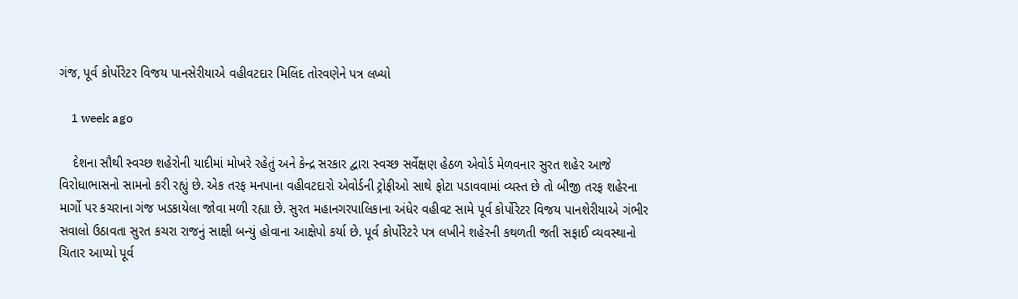ગંજ, પૂર્વ કોર્પોરેટર વિજય પાનસેરીયાએ વહીવટદાર મિલિંદ તોરવણેને પત્ર લખ્યો

    1 week ago

    દેશના સૌથી સ્વચ્છ શહેરોની યાદીમાં મોખરે રહેતું અને કેન્દ્ર સરકાર દ્વારા સ્વચ્છ સર્વેક્ષણ હેઠળ એવોર્ડ મેળવનાર સુરત શહેર આજે વિરોધાભાસનો સામનો કરી રહ્યું છે. એક તરફ મનપાના વહીવટદારો એવોર્ડની ટ્રોફીઓ સાથે ફોટા પડાવવામાં વ્યસ્ત છે તો બીજી તરફ શહેરના માર્ગો પર કચરાના ગંજ ખડકાયેલા જોવા મળી રહ્યા છે. સુરત મહાનગરપાલિકાના અંધેર વહીવટ સામે પૂર્વ કોર્પોરેટર વિજય પાનશેરીયાએ ગંભીર સવાલો ઉઠાવતા સુરત કચરા રાજનું સાક્ષી બન્યું હોવાના આક્ષેપો કર્યા છે. પૂર્વ કોર્પોરેટરે પત્ર લખીને શહેરની કથળતી જતી સફાઈ વ્યવસ્થાનો ચિતાર આપ્યો પૂર્વ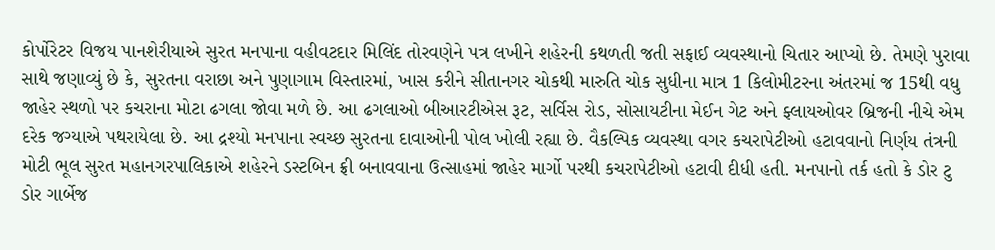કોર્પોરેટર વિજય પાનશેરીયાએ સુરત મનપાના વહીવટદાર મિલિંદ તોરવણેને પત્ર લખીને શહેરની કથળતી જતી સફાઈ વ્યવસ્થાનો ચિતાર આપ્યો છે. તેમણે પુરાવા સાથે જણાવ્યું છે કે, સુરતના વરાછા અને પુણાગામ વિસ્તારમાં, ખાસ કરીને સીતાનગર ચોકથી મારુતિ ચોક સુધીના માત્ર 1 કિલોમીટરના અંતરમાં જ 15થી વધુ જાહેર સ્થળો પર કચરાના મોટા ઢગલા જોવા મળે છે. આ ઢગલાઓ બીઆરટીએસ રૂટ, સર્વિસ રોડ, સોસાયટીના મેઈન ગેટ અને ફ્લાયઓવર બ્રિજની નીચે એમ દરેક જગ્યાએ પથરાયેલા છે. આ દ્રશ્યો મનપાના સ્વચ્છ સુરતના દાવાઓની પોલ ખોલી રહ્યા છે. વૈકલ્પિક વ્યવસ્થા વગર કચરાપેટીઓ હટાવવાનો નિર્ણય તંત્રની મોટી ભૂલ સુરત મહાનગરપાલિકાએ શહેરને ડસ્ટબિન ફ્રી બનાવવાના ઉત્સાહમાં જાહેર માર્ગો પરથી કચરાપેટીઓ હટાવી દીધી હતી. મનપાનો તર્ક હતો કે ડોર ટુ ડોર ગાર્બેજ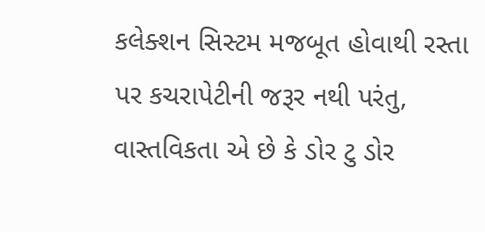કલેક્શન સિસ્ટમ મજબૂત હોવાથી રસ્તા પર કચરાપેટીની જરૂર નથી પરંતુ, વાસ્તવિકતા એ છે કે ડોર ટુ ડોર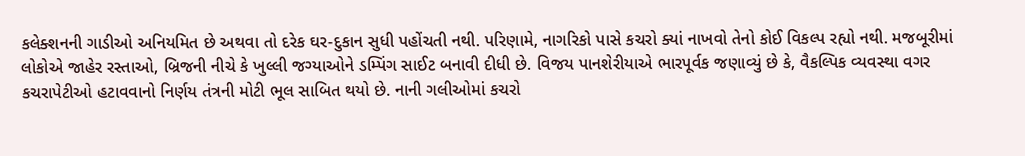કલેક્શનની ગાડીઓ અનિયમિત છે અથવા તો દરેક ઘર-દુકાન સુધી પહોંચતી નથી. પરિણામે, નાગરિકો પાસે કચરો ક્યાં નાખવો તેનો કોઈ વિકલ્પ રહ્યો નથી. મજબૂરીમાં લોકોએ જાહેર રસ્તાઓ, બ્રિજની નીચે કે ખુલ્લી જગ્યાઓને ડમ્પિંગ સાઈટ બનાવી દીધી છે. વિજય પાનશેરીયાએ ભારપૂર્વક જણાવ્યું છે કે, વૈકલ્પિક વ્યવસ્થા વગર કચરાપેટીઓ હટાવવાનો નિર્ણય તંત્રની મોટી ભૂલ સાબિત થયો છે. નાની ગલીઓમાં કચરો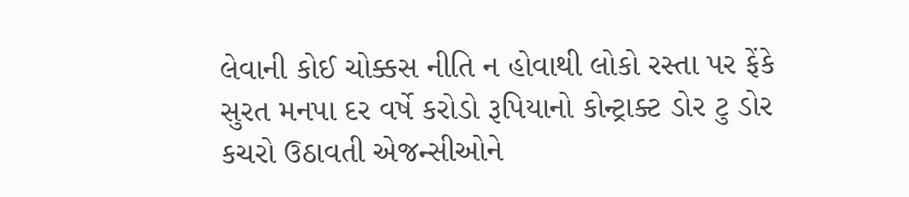લેવાની કોઈ ચોક્કસ નીતિ ન હોવાથી લોકો રસ્તા પર ફેંકે સુરત મનપા દર વર્ષે કરોડો રૂપિયાનો કોન્ટ્રાક્ટ ડોર ટુ ડોર કચરો ઉઠાવતી એજન્સીઓને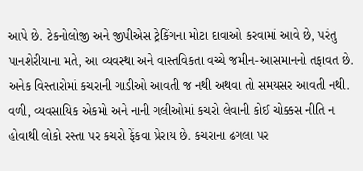આપે છે. ટેકનોલોજી અને જીપીએસ ટ્રેકિંગના મોટા દાવાઓ કરવામાં આવે છે, પરંતુ પાનશેરીયાના મતે, આ વ્યવસ્થા અને વાસ્તવિકતા વચ્ચે જમીન-આસમાનનો તફાવત છે. અનેક વિસ્તારોમાં કચરાની ગાડીઓ આવતી જ નથી અથવા તો સમયસર આવતી નથી. વળી, વ્યવસાયિક એકમો અને નાની ગલીઓમાં કચરો લેવાની કોઈ ચોક્કસ નીતિ ન હોવાથી લોકો રસ્તા પર કચરો ફેંકવા પ્રેરાય છે. કચરાના ઢગલા પર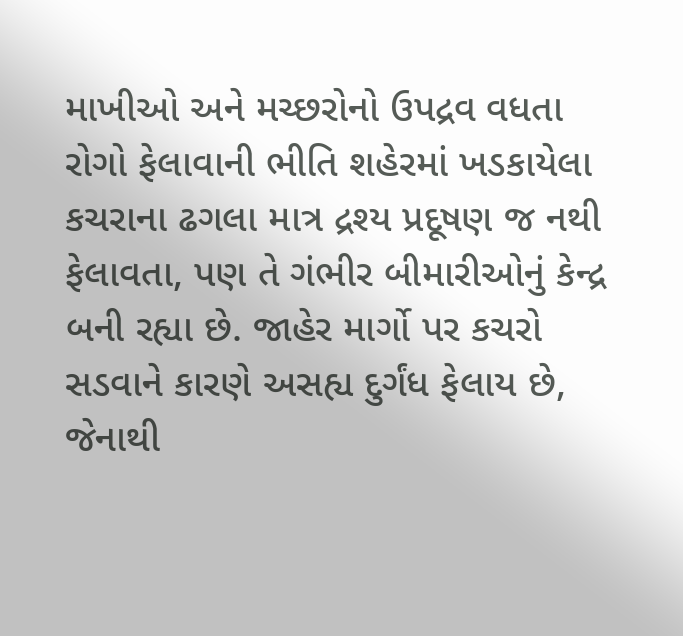માખીઓ અને મચ્છરોનો ઉપદ્રવ વધતા રોગો ફેલાવાની ભીતિ શહેરમાં ખડકાયેલા કચરાના ઢગલા માત્ર દ્રશ્ય પ્રદૂષણ જ નથી ફેલાવતા, પણ તે ગંભીર બીમારીઓનું કેન્દ્ર બની રહ્યા છે. જાહેર માર્ગો પર કચરો સડવાને કારણે અસહ્ય દુર્ગંધ ફેલાય છે, જેનાથી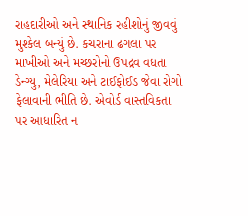રાહદારીઓ અને સ્થાનિક રહીશોનું જીવવું મુશ્કેલ બન્યું છે. કચરાના ઢગલા પર માખીઓ અને મચ્છરોનો ઉપદ્રવ વધતા ડેન્ગ્યુ, મેલેરિયા અને ટાઈફોઈડ જેવા રોગો ફેલાવાની ભીતિ છે. એવોર્ડ વાસ્તવિકતા પર આધારિત ન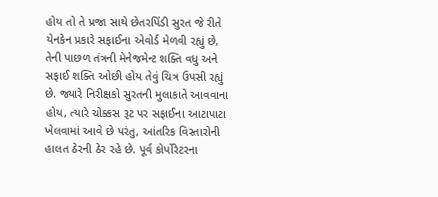હોય તો તે પ્રજા સાથે છેતરપિંડી સુરત જે રીતે યેનકેન પ્રકારે સફાઈના એવોર્ડ મેળવી રહ્યું છે, તેની પાછળ તંત્રની મેનેજમેન્ટ શક્તિ વધુ અને સફાઈ શક્તિ ઓછી હોય તેવું ચિત્ર ઉપસી રહ્યું છે. જ્યારે નિરીક્ષકો સુરતની મુલાકાતે આવવાના હોય, ત્યારે ચોક્કસ રૂટ પર સફાઈના આટાપાટા ખેલવામાં આવે છે પરંતુ, આંતરિક વિસ્તારોની હાલત ઠેરની ઠેર રહે છે. પૂર્વ કોર્પોરેટરના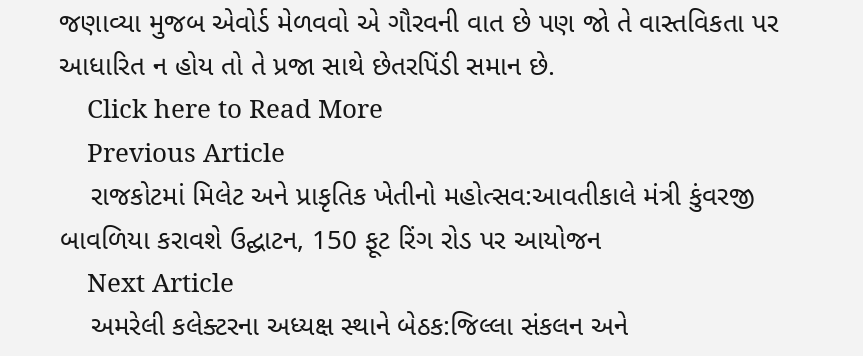જણાવ્યા મુજબ એવોર્ડ મેળવવો એ ગૌરવની વાત છે પણ જો તે વાસ્તવિકતા પર આધારિત ન હોય તો તે પ્રજા સાથે છેતરપિંડી સમાન છે.
    Click here to Read More
    Previous Article
    રાજકોટમાં મિલેટ અને પ્રાકૃતિક ખેતીનો મહોત્સવ:આવતીકાલે મંત્રી કુંવરજી બાવળિયા કરાવશે ઉદ્ઘાટન, 150 ફૂટ રિંગ રોડ પર આયોજન
    Next Article
    અમરેલી કલેક્ટરના અધ્યક્ષ સ્થાને બેઠક:જિલ્લા સંકલન અને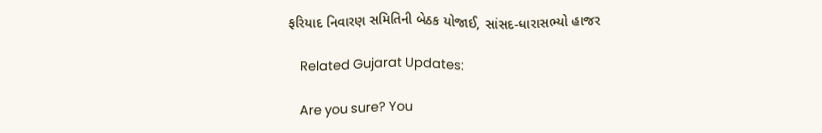ફરિયાદ નિવારણ સમિતિની બેઠક યોજાઈ, સાંસદ-ધારાસભ્યો હાજર

    Related Gujarat Updates:

    Are you sure? You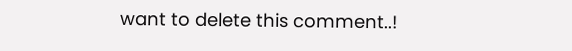want to delete this comment..!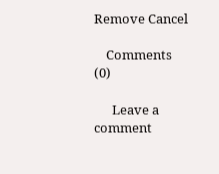Remove Cancel

    Comments (0)

      Leave a comment